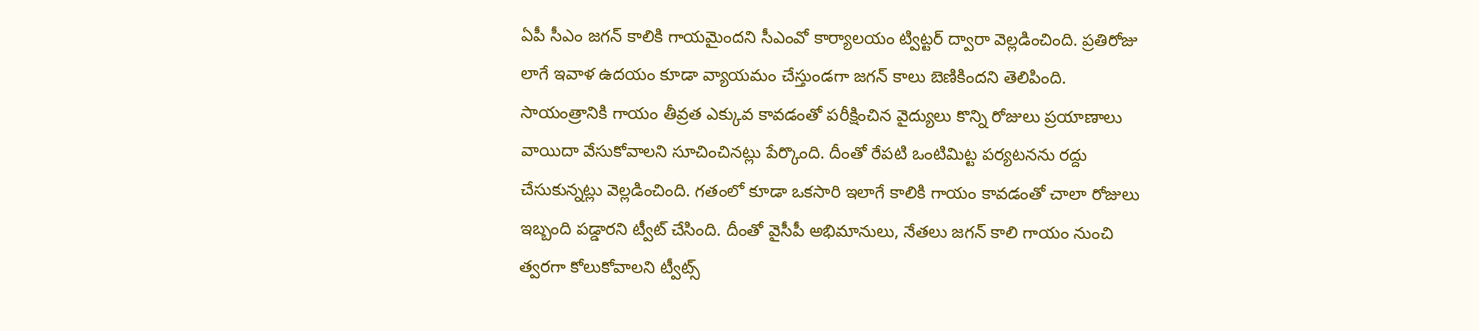ఏపీ సీఎం జగన్ కాలికి గాయమైందని సీఎంవో కార్యాలయం ట్విట్టర్ ద్వారా వెల్లడించింది. ప్రతిరోజు లాగే ఇవాళ ఉదయం కూడా వ్యాయమం చేస్తుండగా జగన్ కాలు బెణికిందని తెలిపింది. సాయంత్రానికి గాయం తీవ్రత ఎక్కువ కావడంతో పరీక్షించిన వైద్యులు కొన్ని రోజులు ప్రయాణాలు వాయిదా వేసుకోవాలని సూచించినట్లు పేర్కొంది. దీంతో రేపటి ఒంటిమిట్ట పర్యటనను రద్దు చేసుకున్నట్లు వెల్లడించింది. గతంలో కూడా ఒకసారి ఇలాగే కాలికి గాయం కావడంతో చాలా రోజులు ఇబ్బంది పడ్డారని ట్వీట్ చేసింది. దీంతో వైసీపీ అభిమానులు, నేతలు జగన్ కాలి గాయం నుంచి త్వరగా కోలుకోవాలని ట్వీట్స్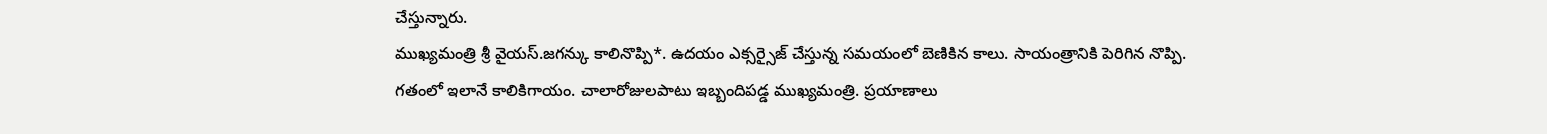చేస్తున్నారు.
ముఖ్యమంత్రి శ్రీ వైయస్.జగన్కు కాలినొప్పి*. ఉదయం ఎక్సర్సైజ్ చేస్తున్న సమయంలో బెణికిన కాలు. సాయంత్రానికి పెరిగిన నొప్పి. గతంలో ఇలానే కాలికిగాయం. చాలారోజులపాటు ఇబ్బందిపడ్డ ముఖ్యమంత్రి. ప్రయాణాలు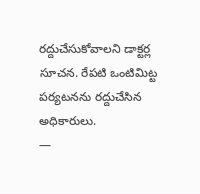రద్దుచేసుకోవాలని డాక్టర్ల సూచన. రేపటి ఒంటిమిట్ట పర్యటనను రద్దుచేసిన అధికారులు.
—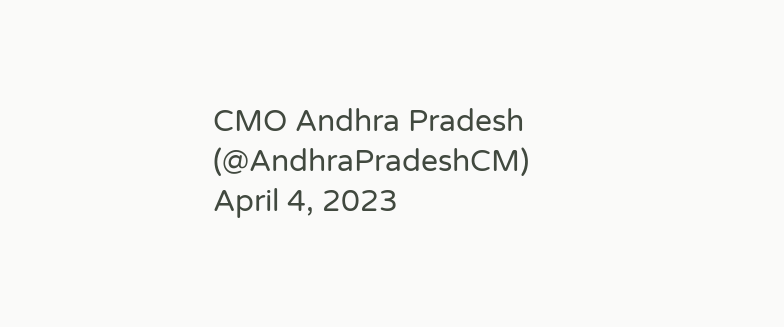CMO Andhra Pradesh (@AndhraPradeshCM) April 4, 2023